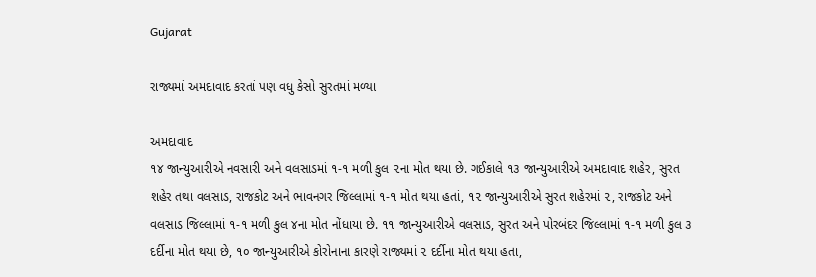Gujarat

રાજ્યમાં અમદાવાદ કરતાં પણ વધુ કેસો સુરતમાં મળ્યા

અમદાવાદ
૧૪ જાન્યુઆરીએ નવસારી અને વલસાડમાં ૧-૧ મળી કુલ ૨ના મોત થયા છે. ગઈકાલે ૧૩ જાન્યુઆરીએ અમદાવાદ શહેર, સુરત શહેર તથા વલસાડ, રાજકોટ અને ભાવનગર જિલ્લામાં ૧-૧ મોત થયા હતાં, ૧૨ જાન્યુઆરીએ સુરત શહેરમાં ૨, રાજકોટ અને વલસાડ જિલ્લામાં ૧-૧ મળી કુલ ૪ના મોત નોંધાયા છે. ૧૧ જાન્યુઆરીએ વલસાડ, સુરત અને પોરબંદર જિલ્લામાં ૧-૧ મળી કુલ ૩ દર્દીના મોત થયા છે, ૧૦ જાન્યુઆરીએ કોરોનાના કારણે રાજ્યમાં ૨ દર્દીના મોત થયા હતા,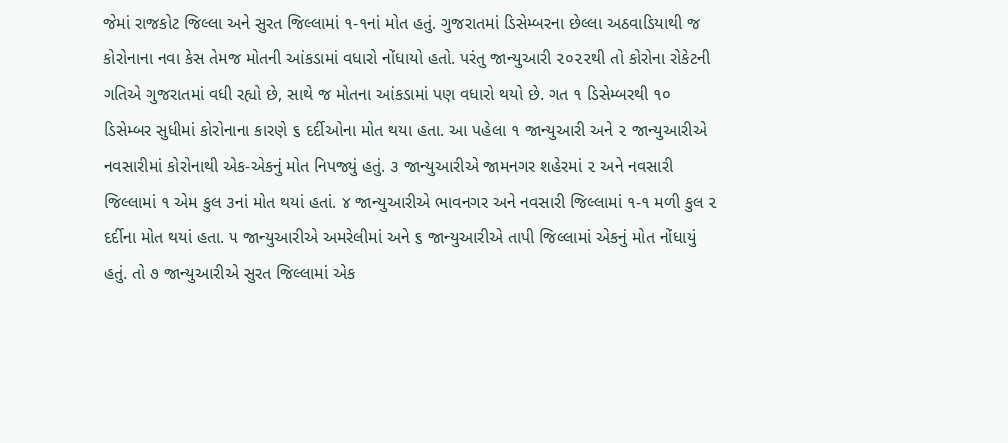જેમાં રાજકોટ જિલ્લા અને સુરત જિલ્લામાં ૧-૧નાં મોત હતું. ગુજરાતમાં ડિસેમ્બરના છેલ્લા અઠવાડિયાથી જ કોરોનાના નવા કેસ તેમજ મોતની આંકડામાં વધારો નોંધાયો હતો. પરંતુ જાન્યુઆરી ૨૦૨૨થી તો કોરોના રોકેટની ગતિએ ગુજરાતમાં વધી રહ્યો છે, સાથે જ મોતના આંકડામાં પણ વધારો થયો છે. ગત ૧ ડિસેમ્બરથી ૧૦ ડિસેમ્બર સુધીમાં કોરોનાના કારણે ૬ દર્દીઓના મોત થયા હતા. આ પહેલા ૧ જાન્યુઆરી અને ૨ જાન્યુઆરીએ નવસારીમાં કોરોનાથી એક-એકનું મોત નિપજ્યું હતું. ૩ જાન્યુઆરીએ જામનગર શહેરમાં ૨ અને નવસારી જિલ્લામાં ૧ એમ કુલ ૩નાં મોત થયાં હતાં. ૪ જાન્યુઆરીએ ભાવનગર અને નવસારી જિલ્લામાં ૧-૧ મળી કુલ ૨ દર્દીના મોત થયાં હતા. ૫ જાન્યુઆરીએ અમરેલીમાં અને ૬ જાન્યુઆરીએ તાપી જિલ્લામાં એકનું મોત નોંધાયું હતું. તો ૭ જાન્યુઆરીએ સુરત જિલ્લામાં એક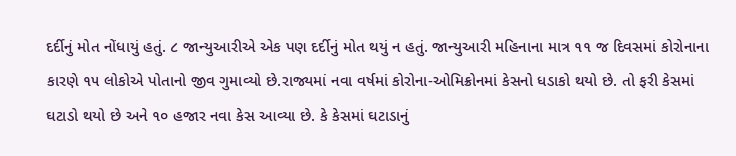દર્દીનું મોત નોંધાયું હતું. ૮ જાન્યુઆરીએ એક પણ દર્દીનું મોત થયું ન હતું. જાન્યુઆરી મહિનાના માત્ર ૧૧ જ દિવસમાં કોરોનાના કારણે ૧૫ લોકોએ પોતાનો જીવ ગુમાવ્યો છે.રાજ્યમાં નવા વર્ષમાં કોરોના-ઓમિક્રોનમાં કેસનો ધડાકો થયો છે. તો ફરી કેસમાં ઘટાડો થયો છે અને ૧૦ હજાર નવા કેસ આવ્યા છે. કે કેસમાં ઘટાડાનું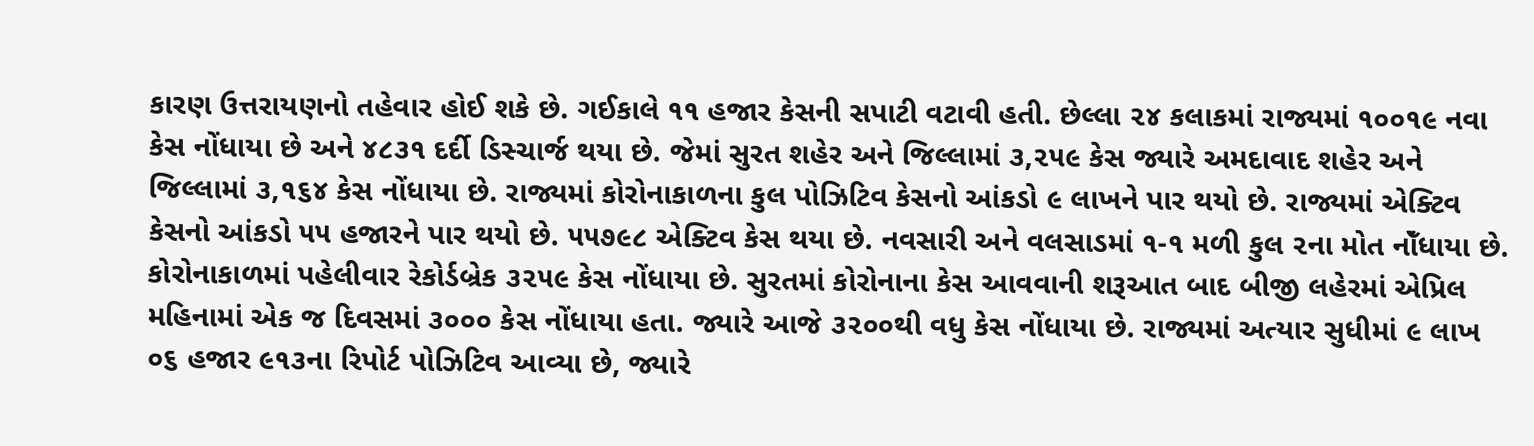કારણ ઉત્તરાયણનો તહેવાર હોઈ શકે છે. ગઈકાલે ૧૧ હજાર કેસની સપાટી વટાવી હતી. છેલ્લા ૨૪ કલાકમાં રાજ્યમાં ૧૦૦૧૯ નવા કેસ નોંધાયા છે અને ૪૮૩૧ દર્દી ડિસ્ચાર્જ થયા છે. જેમાં સુરત શહેર અને જિલ્લામાં ૩,૨૫૯ કેસ જ્યારે અમદાવાદ શહેર અને જિલ્લામાં ૩,૧૬૪ કેસ નોંધાયા છે. રાજ્યમાં કોરોનાકાળના કુલ પોઝિટિવ કેસનો આંકડો ૯ લાખને પાર થયો છે. રાજ્યમાં એક્ટિવ કેસનો આંકડો ૫૫ હજારને પાર થયો છે. ૫૫૭૯૮ એક્ટિવ કેસ થયા છે. નવસારી અને વલસાડમાં ૧-૧ મળી કુલ ૨ના મોત નોઁધાયા છે. કોરોનાકાળમાં પહેલીવાર રેકોર્ડબ્રેક ૩૨૫૯ કેસ નોંધાયા છે. સુરતમાં કોરોનાના કેસ આવવાની શરૂઆત બાદ બીજી લહેરમાં એપ્રિલ મહિનામાં એક જ દિવસમાં ૩૦૦૦ કેસ નોંધાયા હતા. જ્યારે આજે ૩૨૦૦થી વધુ કેસ નોંધાયા છે. રાજ્યમાં અત્યાર સુધીમાં ૯ લાખ ૦૬ હજાર ૯૧૩ના રિપોર્ટ પોઝિટિવ આવ્યા છે, જ્યારે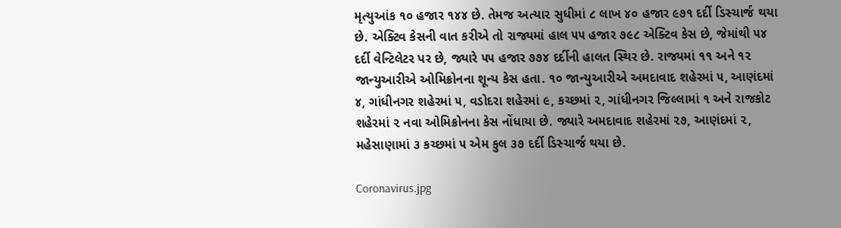મૃત્યુઆંક ૧૦ હજાર ૧૪૪ છે. તેમજ અત્યાર સુધીમાં ૮ લાખ ૪૦ હજાર ૯૭૧ દર્દી ડિસ્ચાર્જ થયા છે. એક્ટિવ કેસની વાત કરીએ તો રાજ્યમાં હાલ ૫૫ હજાર ૭૯૮ એક્ટિવ કેસ છે, જેમાંથી ૫૪ દર્દી વેન્ટિલેટર પર છે, જ્યારે ૫૫ હજાર ૭૭૪ દર્દીની હાલત સ્થિર છે. રાજ્યમાં ૧૧ અને ૧૨ જાન્યુઆરીએ ઓમિક્રોનના શૂન્ય કેસ હતા. ૧૦ જાન્યુઆરીએ અમદાવાદ શહેરમાં ૫, આણંદમાં ૪, ગાંધીનગર શહેરમાં ૫, વડોદરા શહેરમાં ૯, કચ્છમાં ૨, ગાંધીનગર જિલ્લામાં ૧ અને રાજકોટ શહેરમાં ૨ નવા ઓમિક્રોનના કેસ નોંધાયા છે. જ્યારે અમદાવાદ શહેરમાં ૨૭, આણંદમાં ૨, મહેસાણામાં ૩ કચ્છમાં ૫ એમ કુલ ૩૭ દર્દી ડિસ્ચાર્જ થયા છે.

Coronavirus.jpg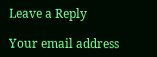Leave a Reply

Your email address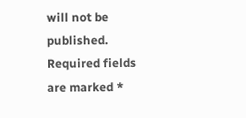will not be published. Required fields are marked *